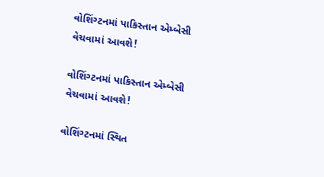વોશિંગ્ટનમાં પાકિસ્તાન એમ્બેસી વેચવામાં આવશે!

વોશિંગ્ટનમાં પાકિસ્તાન એમ્બેસી વેચવામાં આવશે!

વોશિંગ્ટનમાં સ્થિત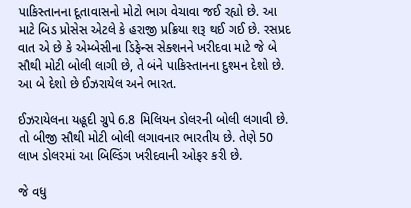પાકિસ્તાનના દૂતાવાસનો મોટો ભાગ વેચાવા જઈ રહ્યો છે. આ માટે બિડ પ્રોસેસ એટલે કે હરાજી પ્રક્રિયા શરૂ થઈ ગઈ છે. રસપ્રદ વાત એ છે કે એમ્બેસીના ડિફેન્સ સેક્શનને ખરીદવા માટે જે બે સૌથી મોટી બોલી લાગી છે, તે બંને પાકિસ્તાનના દુશ્મન દેશો છે. આ બે દેશો છે ઈઝરાયેલ અને ભારત.

ઈઝરાયેલના યહૂદી ગ્રુપે 6.8 મિલિયન ડોલરની બોલી લગાવી છે. તો બીજી સૌથી મોટી બોલી લગાવનાર ભારતીય છે. તેણે 50 લાખ ડોલરમાં આ બિલ્ડિંગ ખરીદવાની ઓફર કરી છે.

જે વધુ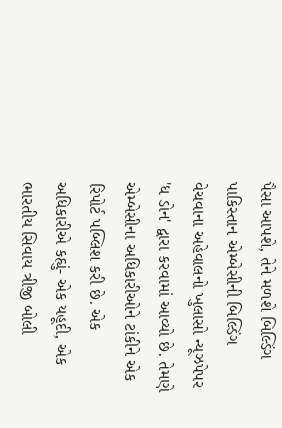પૈસા આપશે, તેને મળશે બિલ્ડિંગ
પાકિસ્તાન એમ્બેસીની બિલ્ડિંગ વેચવાના અહેવાલનો ખુલાસો ન્યૂઝપેપર 'ધ ડોન' દ્વારા કરવામાં આવ્યો છે. તેમણે એમ્બેસીના અધિકારીઓને ટાંકીને એક રિપોર્ટ પબ્લિશ કરી છે. એક અધિકારીએ કહ્યું- એક યહૂદી, એક ભારતીય સિવાય ત્રીજી બોલી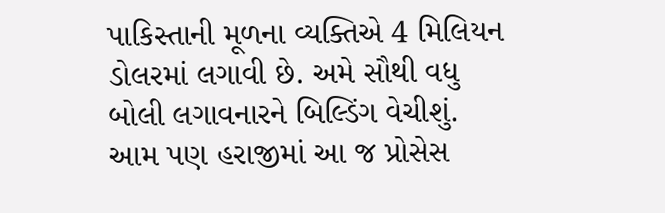પાકિસ્તાની મૂળના વ્યક્તિએ 4 મિલિયન ડોલરમાં લગાવી છે. અમે સૌથી વધુ બોલી લગાવનારને બિલ્ડિંગ વેચીશું. આમ પણ હરાજીમાં આ જ પ્રોસેસ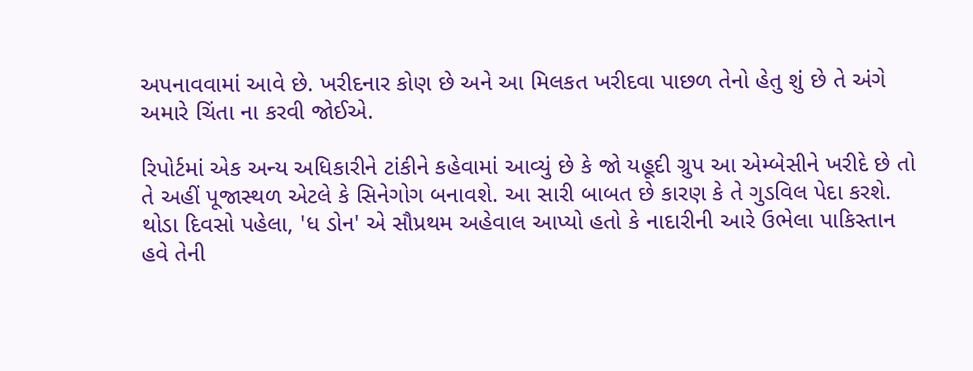અપનાવવામાં આવે છે. ખરીદનાર કોણ છે અને આ મિલકત ખરીદવા પાછળ તેનો હેતુ શું છે તે અંગે અમારે ચિંતા ના કરવી જોઈએ.

રિપોર્ટમાં એક અન્ય અધિકારીને ટાંકીને કહેવામાં આવ્યું છે કે જો યહૂદી ગ્રુપ આ એમ્બેસીને ખરીદે છે તો તે અહીં પૂજાસ્થળ એટલે કે સિનેગોગ બનાવશે. આ સારી બાબત છે કારણ કે તે ગુડવિલ પેદા કરશે. થોડા દિવસો પહેલા, 'ધ ડોન' એ સૌપ્રથમ અહેવાલ આપ્યો હતો કે નાદારીની આરે ઉભેલા પાકિસ્તાન હવે તેની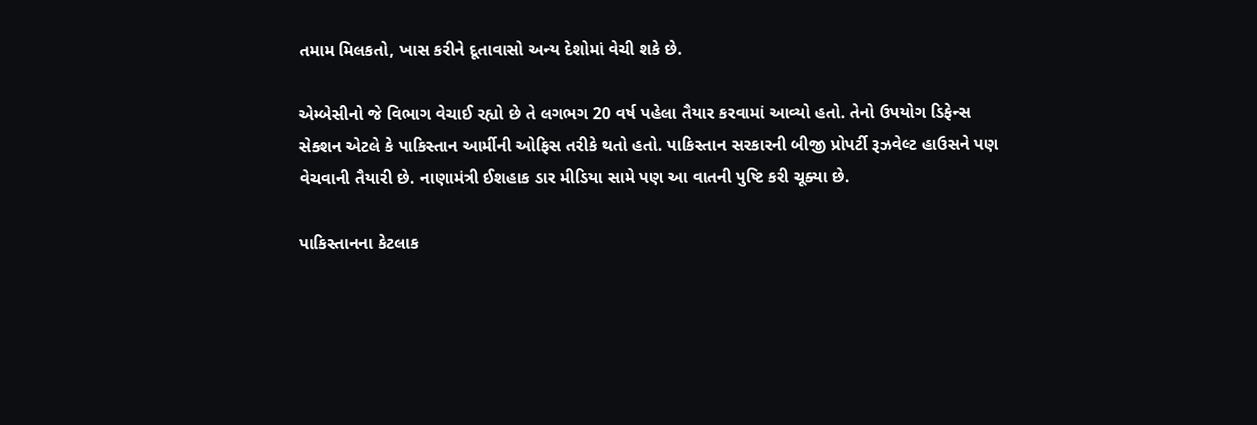તમામ મિલકતો, ખાસ કરીને દૂતાવાસો અન્ય દેશોમાં વેચી શકે છે.

એમ્બેસીનો જે વિભાગ વેચાઈ રહ્યો છે તે લગભગ 20 વર્ષ પહેલા તૈયાર કરવામાં આવ્યો હતો. તેનો ઉપયોગ ડિફેન્સ સેક્શન એટલે કે પાકિસ્તાન આર્મીની ઓફિસ તરીકે થતો હતો. પાકિસ્તાન સરકારની બીજી પ્રોપર્ટી રૂઝવેલ્ટ હાઉસને પણ વેચવાની તૈયારી છે. નાણામંત્રી ઈશહાક ડાર મીડિયા સામે પણ આ વાતની પુષ્ટિ કરી ચૂક્યા છે.

પાકિસ્તાનના કેટલાક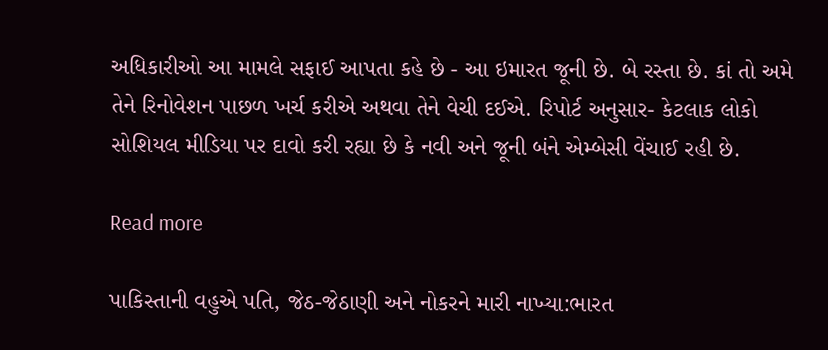અધિકારીઓ આ મામલે સફાઈ આપતા કહે છે - આ ઇમારત જૂની છે. બે રસ્તા છે. કાં તો અમે તેને રિનોવેશન પાછળ ખર્ચ કરીએ અથવા તેને વેચી દઈએ. રિપોર્ટ અનુસાર- કેટલાક લોકો સોશિયલ મીડિયા પર દાવો કરી રહ્યા છે કે નવી અને જૂની બંને એમ્બેસી વેંચાઈ રહી છે.

Read more

પાકિસ્તાની વહુએ પતિ, જેઠ-જેઠાણી અને નોકરને મારી નાખ્યા:ભારત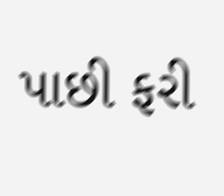પાછી ફરી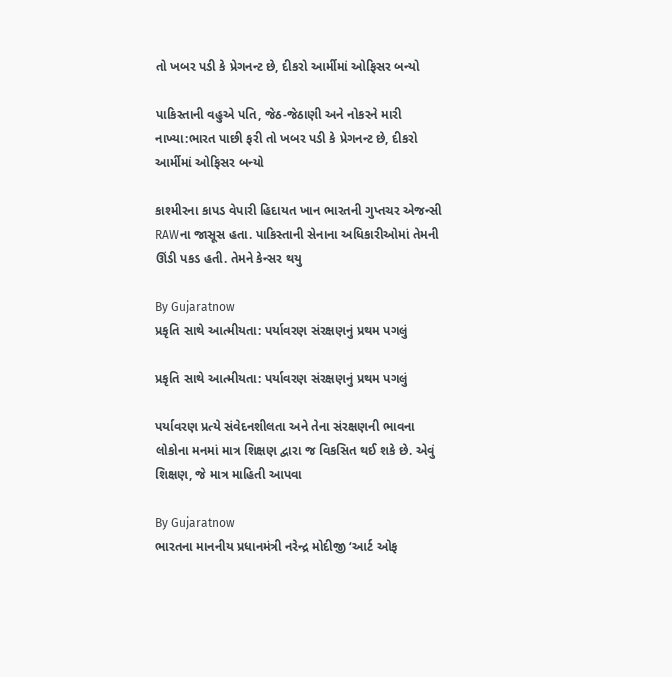તો ખબર પડી કે પ્રેગનન્ટ છે, દીકરો આર્મીમાં ઓફિસર બન્યો

પાકિસ્તાની વહુએ પતિ, જેઠ-જેઠાણી અને નોકરને મારી નાખ્યા:ભારત પાછી ફરી તો ખબર પડી કે પ્રેગનન્ટ છે, દીકરો આર્મીમાં ઓફિસર બન્યો

કાશ્મીરના કાપડ વેપારી હિદાયત ખાન ભારતની ગુપ્તચર એજન્સી RAWના જાસૂસ હતા. પાકિસ્તાની સેનાના અધિકારીઓમાં તેમની ઊંડી પકડ હતી. તેમને કેન્સર થયુ

By Gujaratnow
પ્રકૃતિ સાથે આત્મીયતા: પર્યાવરણ સંરક્ષણનું પ્રથમ પગલું

પ્રકૃતિ સાથે આત્મીયતા: પર્યાવરણ સંરક્ષણનું પ્રથમ પગલું

પર્યાવરણ પ્રત્યે સંવેદનશીલતા અને તેના સંરક્ષણની ભાવના લોકોના મનમાં માત્ર શિક્ષણ દ્વારા જ વિકસિત થઈ શકે છે. એવું શિક્ષણ, જે માત્ર માહિતી આપવા

By Gujaratnow
ભારતના માનનીય પ્રધાનમંત્રી નરેન્દ્ર મોદીજી ‘આર્ટ ઓફ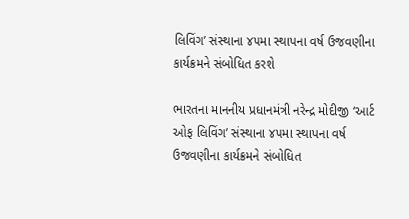લિવિંગ’ સંસ્થાના ૪૫મા સ્થાપના વર્ષ ઉજવણીના કાર્યક્રમને સંબોધિત કરશે

ભારતના માનનીય પ્રધાનમંત્રી નરેન્દ્ર મોદીજી ‘આર્ટ ઓફ લિવિંગ’ સંસ્થાના ૪૫મા સ્થાપના વર્ષ ઉજવણીના કાર્યક્રમને સંબોધિત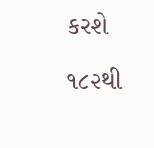કરશે

૧૮૨થી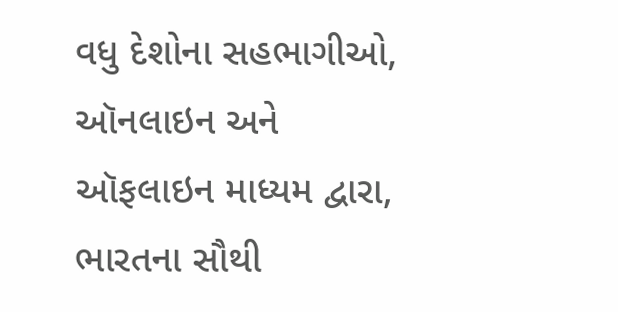વધુ દેશોના સહભાગીઓ, ઑનલાઇન અને ઑફલાઇન માધ્યમ દ્વારા, ભારતના સૌથી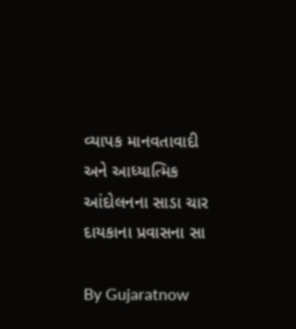વ્યાપક માનવતાવાદી અને આધ્યાત્મિક આંદોલનના સાડા ચાર દાયકાના પ્રવાસના સા

By Gujaratnow